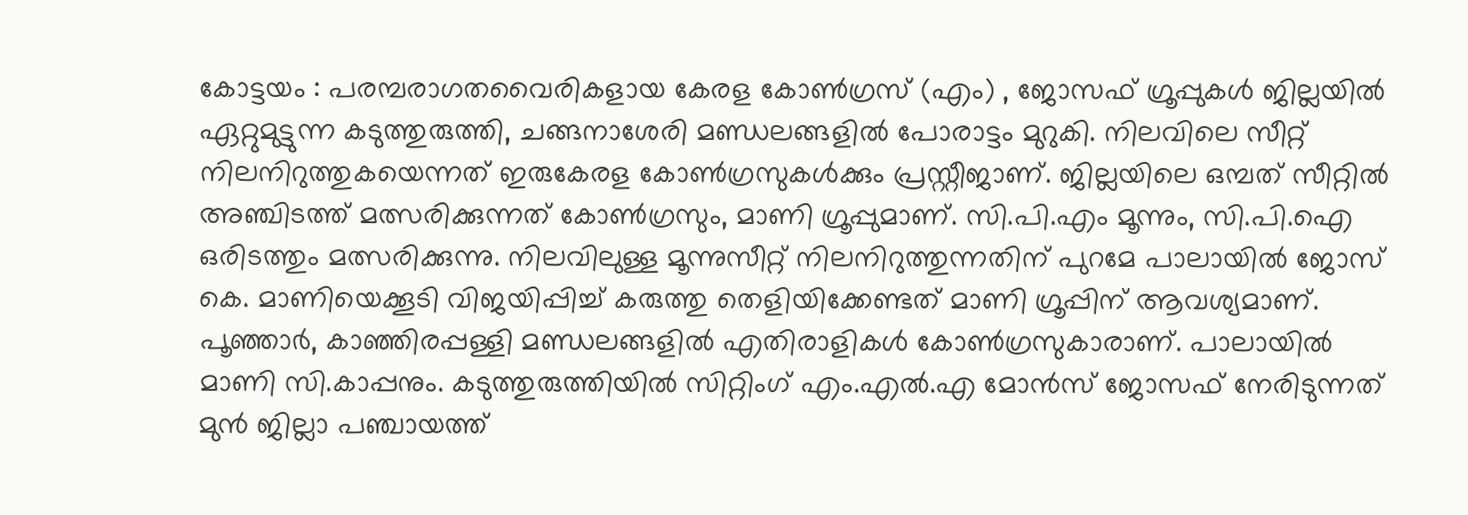കോട്ടയം : പരമ്പരാഗതവൈരികളായ കേരള കോൺഗ്രസ് (എം) , ജോസഫ് ഗ്രൂപ്പുകൾ ജില്ലയിൽ ഏറ്റുമുട്ടുന്ന കടുത്തുരുത്തി, ചങ്ങനാശേരി മണ്ഡലങ്ങളിൽ പോരാട്ടം മുറുകി. നിലവിലെ സീറ്റ് നിലനിറുത്തുകയെന്നത് ഇരുകേരള കോൺഗ്രസുകൾക്കും പ്രസ്റ്റീജാണ്. ജില്ലയിലെ ഒമ്പത് സീറ്റിൽ അഞ്ചിടത്ത് മത്സരിക്കുന്നത് കോൺഗ്രസും, മാണി ഗ്രൂപ്പുമാണ്. സി.പി.എം മൂന്നും, സി.പി.ഐ ഒരിടത്തും മത്സരിക്കുന്നു. നിലവിലുള്ള മൂന്നുസീറ്റ് നിലനിറുത്തുന്നതിന് പുറമേ പാലായിൽ ജോസ് കെ. മാണിയെക്കൂടി വിജയിപ്പിച്ച് കരുത്തു തെളിയിക്കേണ്ടത് മാണി ഗ്രൂപ്പിന് ആവശ്യമാണ്. പൂഞ്ഞാർ, കാഞ്ഞിരപ്പള്ളി മണ്ഡലങ്ങളിൽ എതിരാളികൾ കോൺഗ്രസുകാരാണ്. പാലായിൽ മാണി സി.കാപ്പനും. കടുത്തുരുത്തിയിൽ സിറ്റിംഗ് എം.എൽ.എ മോൻസ് ജോസഫ് നേരിടുന്നത് മുൻ ജില്ലാ പഞ്ചായത്ത്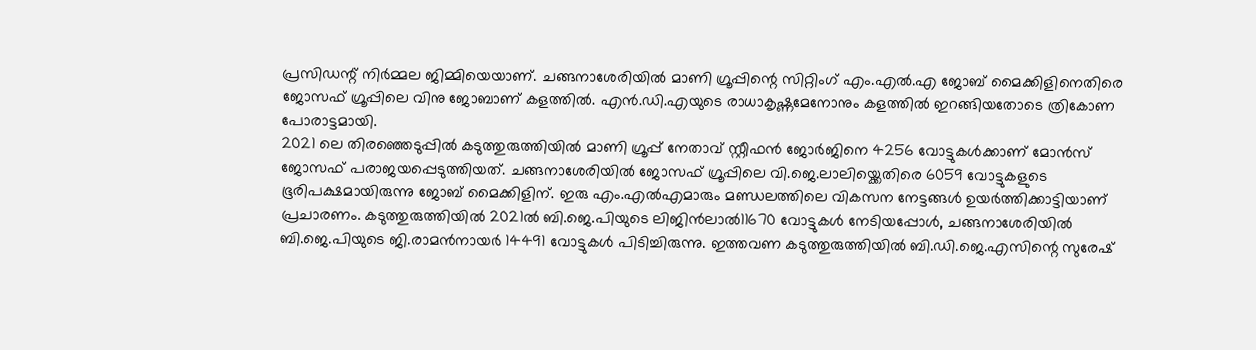പ്രസിഡന്റ് നിർമ്മല ജിമ്മിയെയാണ്. ചങ്ങനാശേരിയിൽ മാണി ഗ്രൂപ്പിന്റെ സിറ്റിംഗ് എം.എൽ.എ ജോബ് മൈക്കിളിനെതിരെ ജോസഫ് ഗ്രൂപ്പിലെ വിനു ജോബാണ് കളത്തിൽ. എൻ.ഡി.എയുടെ രാധാകൃഷ്ണമേനോനും കളത്തിൽ ഇറങ്ങിയതോടെ ത്രികോണ പോരാട്ടമായി.
2021 ലെ തിരഞ്ഞെടുപ്പിൽ കടുത്തുരുത്തിയിൽ മാണി ഗ്രൂപ്പ് നേതാവ് സ്റ്റീഫൻ ജോർജിനെ 4256 വോട്ടുകൾക്കാണ് മോൻസ് ജോസഫ് പരാജയപ്പെടുത്തിയത്. ചങ്ങനാശേരിയിൽ ജോസഫ് ഗ്രൂപ്പിലെ വി.ജെ.ലാലിയ്ക്കെതിരെ 6059 വോട്ടുകളുടെ ഭൂരിപക്ഷമായിരുന്നു ജോബ് മൈക്കിളിന്. ഇരു എം.എൽഎമാരും മണ്ഡലത്തിലെ വികസന നേട്ടങ്ങൾ ഉയർത്തിക്കാട്ടിയാണ് പ്രചാരണം. കടുത്തുരുത്തിയിൽ 2021ൽ ബി.ജെ.പിയുടെ ലിജിൻലാൽ11670 വോട്ടുകൾ നേടിയപ്പോൾ, ചങ്ങനാശേരിയിൽ ബി.ജെ.പിയുടെ ജി.രാമൻനായർ 14491 വോട്ടുകൾ പിടിച്ചിരുന്നു. ഇത്തവണ കടുത്തുരുത്തിയിൽ ബി.ഡി.ജെ.എസിന്റെ സുരേഷ്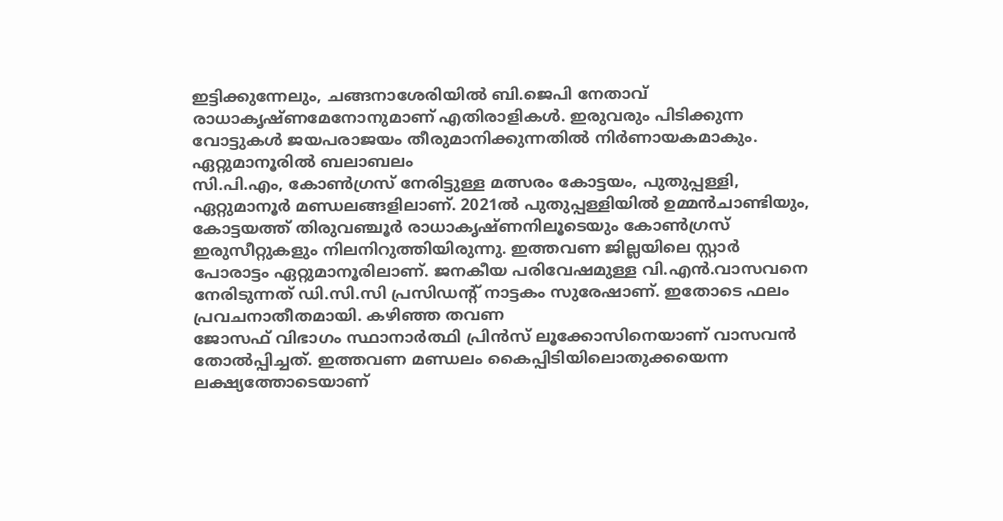ഇട്ടിക്കുന്നേലും, ചങ്ങനാശേരിയിൽ ബി.ജെപി നേതാവ് രാധാകൃഷ്ണമേനോനുമാണ് എതിരാളികൾ. ഇരുവരും പിടിക്കുന്ന വോട്ടുകൾ ജയപരാജയം തീരുമാനിക്കുന്നതിൽ നിർണായകമാകും.
ഏറ്റുമാനൂരിൽ ബലാബലം
സി.പി.എം, കോൺഗ്രസ് നേരിട്ടുള്ള മത്സരം കോട്ടയം, പുതുപ്പള്ളി, ഏറ്റുമാനൂർ മണ്ഡലങ്ങളിലാണ്. 2021ൽ പുതുപ്പള്ളിയിൽ ഉമ്മൻചാണ്ടിയും, കോട്ടയത്ത് തിരുവഞ്ചൂർ രാധാകൃഷ്ണനിലൂടെയും കോൺഗ്രസ് ഇരുസീറ്റുകളും നിലനിറുത്തിയിരുന്നു. ഇത്തവണ ജില്ലയിലെ സ്റ്റാർ പോരാട്ടം ഏറ്റുമാനൂരിലാണ്. ജനകീയ പരിവേഷമുള്ള വി.എൻ.വാസവനെ നേരിടുന്നത് ഡി.സി.സി പ്രസിഡന്റ് നാട്ടകം സുരേഷാണ്. ഇതോടെ ഫലം പ്രവചനാതീതമായി. കഴിഞ്ഞ തവണ
ജോസഫ് വിഭാഗം സ്ഥാനാർത്ഥി പ്രിൻസ് ലൂക്കോസിനെയാണ് വാസവൻ തോൽപ്പിച്ചത്. ഇത്തവണ മണ്ഡലം കൈപ്പിടിയിലൊതുക്കയെന്ന ലക്ഷ്യത്തോടെയാണ്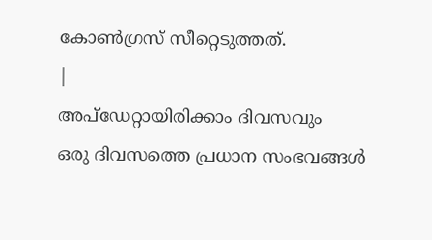കോൺഗ്രസ് സീറ്റെടുത്തത്.
|
അപ്ഡേറ്റായിരിക്കാം ദിവസവും
ഒരു ദിവസത്തെ പ്രധാന സംഭവങ്ങൾ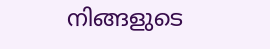നിങ്ങളുടെ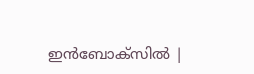ഇൻബോക്സിൽ |